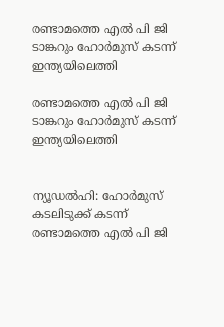രണ്ടാമത്തെ എല്‍ പി ജി ടാങ്കറും ഹോര്‍മുസ് കടന്ന് ഇന്ത്യയിലെത്തി

രണ്ടാമത്തെ എല്‍ പി ജി ടാങ്കറും ഹോര്‍മുസ് കടന്ന് ഇന്ത്യയിലെത്തി


ന്യൂഡല്‍ഹി: ഹോര്‍മുസ് കടലിടുക്ക് കടന്ന് രണ്ടാമത്തെ എല്‍ പി ജി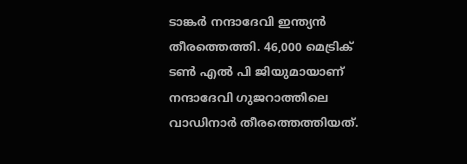ടാങ്കര്‍ നന്ദാദേവി ഇന്ത്യന്‍ തീരത്തെത്തി. 46,000 മെട്രിക് ടണ്‍ എല്‍ പി ജിയുമായാണ് നന്ദാദേവി ഗുജറാത്തിലെ വാഡിനാര്‍ തീരത്തെത്തിയത്.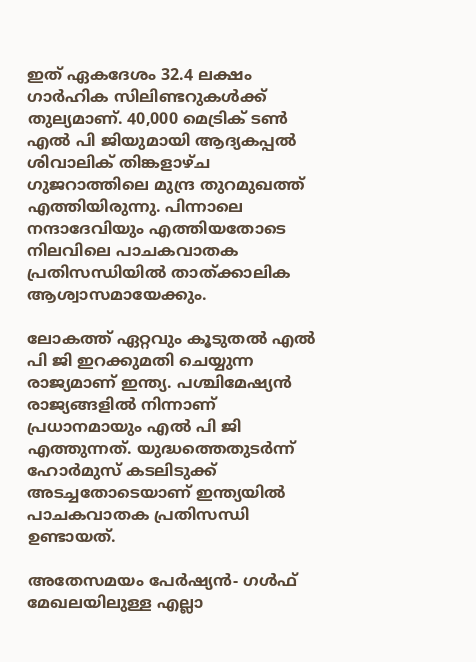ഇത് ഏകദേശം 32.4 ലക്ഷം ഗാര്‍ഹിക സിലിണ്ടറുകള്‍ക്ക് തുല്യമാണ്. 40,000 മെട്രിക് ടണ്‍ എല്‍ പി ജിയുമായി ആദ്യകപ്പല്‍ ശിവാലിക് തിങ്കളാഴ്ച ഗുജറാത്തിലെ മുന്ദ്ര തുറമുഖത്ത് എത്തിയിരുന്നു. പിന്നാലെ നന്ദാദേവിയും എത്തിയതോടെ നിലവിലെ പാചകവാതക പ്രതിസന്ധിയില്‍ താത്ക്കാലിക ആശ്വാസമായേക്കും.

ലോകത്ത് ഏറ്റവും കൂടുതല്‍ എല്‍ പി ജി ഇറക്കുമതി ചെയ്യുന്ന രാജ്യമാണ് ഇന്ത്യ. പശ്ചിമേഷ്യന്‍ രാജ്യങ്ങളില്‍ നിന്നാണ് പ്രധാനമായും എല്‍ പി ജി എത്തുന്നത്. യുദ്ധത്തെതുടര്‍ന്ന് ഹോര്‍മുസ് കടലിടുക്ക് അടച്ചതോടെയാണ് ഇന്ത്യയില്‍ പാചകവാതക പ്രതിസന്ധി ഉണ്ടായത്.

അതേസമയം പേര്‍ഷ്യന്‍- ഗള്‍ഫ് മേഖലയിലുള്ള എല്ലാ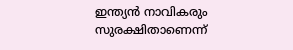ഇന്ത്യന്‍ നാവികരും സുരക്ഷിതാണെന്ന്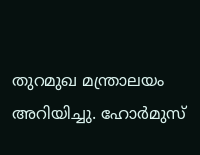തുറമുഖ മന്ത്രാലയം അറിയിച്ചു. ഹോര്‍മുസ്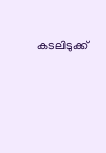കടലിടുക്ക്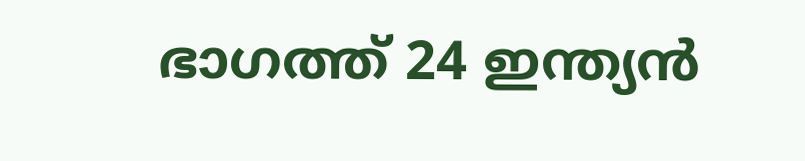ഭാഗത്ത് 24 ഇന്ത്യന്‍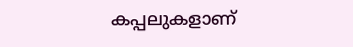കപ്പലുകളാണ്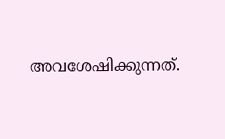അവശേഷിക്കുന്നത്.